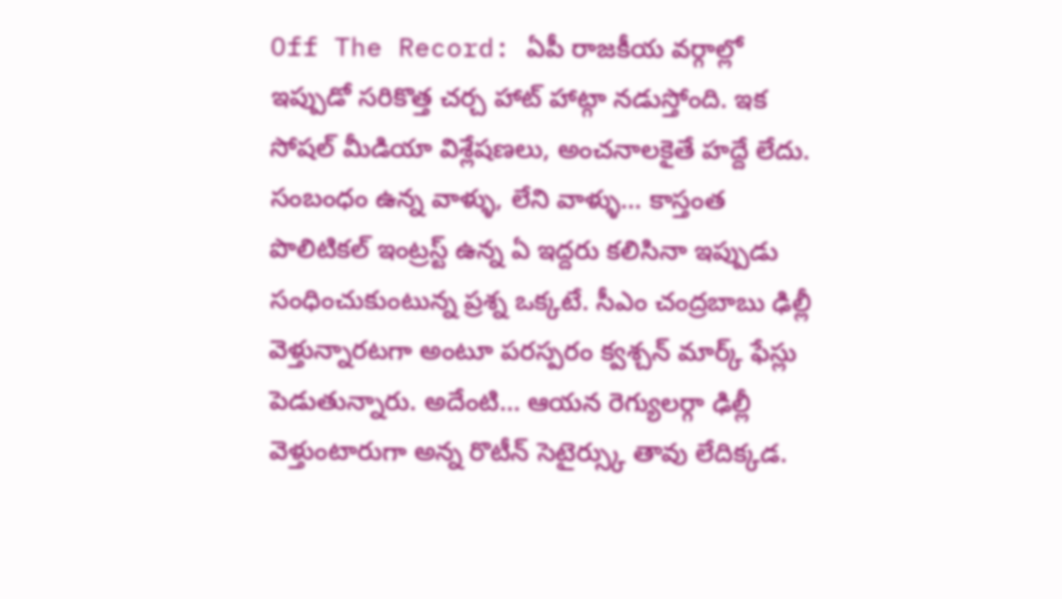Off The Record: ఏపీ రాజకీయ వర్గాల్లో ఇప్పుడో సరికొత్త చర్చ హాట్ హాట్గా నడుస్తోంది. ఇక సోషల్ మీడియా విశ్లేషణలు, అంచనాలకైతే హద్దే లేదు. సంబంధం ఉన్న వాళ్ళు, లేని వాళ్ళు… కాస్తంత పొలిటికల్ ఇంట్రస్ట్ ఉన్న ఏ ఇద్దరు కలిసినా ఇప్పుడు సంధించుకుంటున్న ప్రశ్న ఒక్కటే. సీఎం చంద్రబాబు ఢిల్లీ వెళ్తున్నారటగా అంటూ పరస్పరం క్వశ్చన్ మార్క్ ఫేస్లు పెడుతున్నారు. అదేంటి… ఆయన రెగ్యులర్గా ఢిల్లీ వెళ్తుంటారుగా అన్న రొటీన్ సెటైర్స్కు తావు లేదిక్కడ.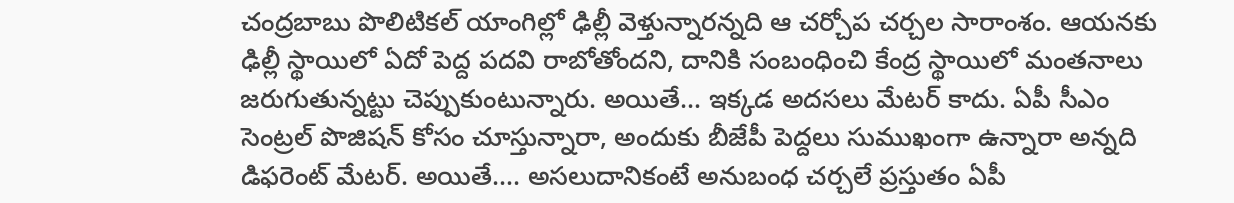చంద్రబాబు పొలిటికల్ యాంగిల్లో ఢిల్లీ వెళ్తున్నారన్నది ఆ చర్చోప చర్చల సారాంశం. ఆయనకు ఢిల్లీ స్థాయిలో ఏదో పెద్ద పదవి రాబోతోందని, దానికి సంబంధించి కేంద్ర స్థాయిలో మంతనాలు జరుగుతున్నట్టు చెప్పుకుంటున్నారు. అయితే… ఇక్కడ అదసలు మేటర్ కాదు. ఏపీ సీఎం సెంట్రల్ పొజిషన్ కోసం చూస్తున్నారా, అందుకు బీజేపీ పెద్దలు సుముఖంగా ఉన్నారా అన్నది డిఫరెంట్ మేటర్. అయితే…. అసలుదానికంటే అనుబంధ చర్చలే ప్రస్తుతం ఏపీ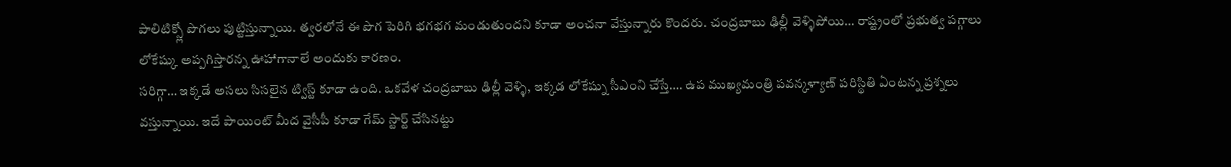పాలిటిక్స్లో పొగలు పుట్టిస్తున్నాయి. త్వరలోనే ఈ పొగ పెరిగి భగభగ మండుతుందని కూడా అంచనా వేస్తున్నారు కొందరు. చంద్రబాబు ఢిల్లీ వెళ్ళిపోయి… రాష్ట్రంలో ప్రభుత్వ పగ్గాలు లోకేష్కు అప్పగిస్తారన్న ఊహాగానాలే అందుకు కారణం.
సరిగ్గా… ఇక్కడే అసలు సిసలైన ట్విస్ట్ కూడా ఉంది. ఒకవేళ చంద్రబాబు ఢిల్లీ వెళ్ళి, ఇక్కడ లోకేష్ను సీఎంని చేస్తే…. ఉప ముఖ్యమంత్రి పవన్కళ్యాణ్ పరిస్థితి ఏంటన్న ప్రశ్నలు వస్తున్నాయి. ఇదే పాయింట్ మీద వైసీపీ కూడా గేమ్ స్టార్ట్ చేసినట్టు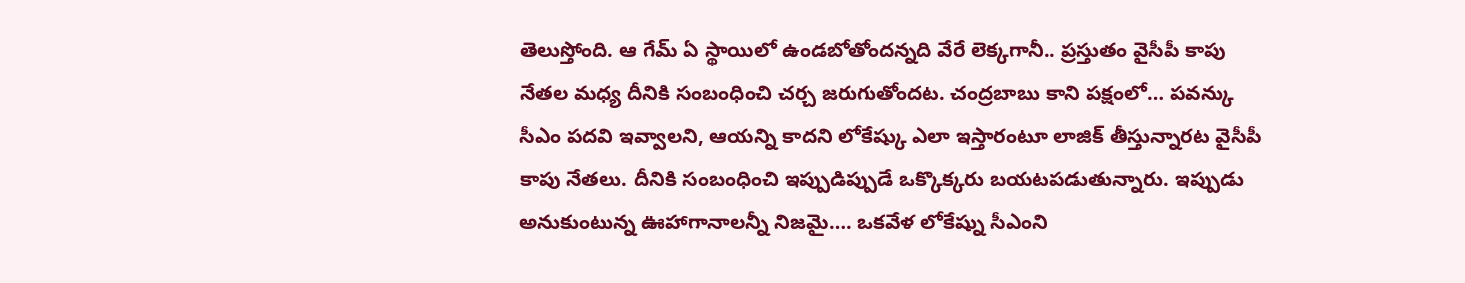తెలుస్తోంది. ఆ గేమ్ ఏ స్థాయిలో ఉండబోతోందన్నది వేరే లెక్కగానీ.. ప్రస్తుతం వైసీపీ కాపు నేతల మధ్య దీనికి సంబంధించి చర్చ జరుగుతోందట. చంద్రబాబు కాని పక్షంలో… పవన్కు సీఎం పదవి ఇవ్వాలని, ఆయన్ని కాదని లోకేష్కు ఎలా ఇస్తారంటూ లాజిక్ తీస్తున్నారట వైసీపీ కాపు నేతలు. దీనికి సంబంధించి ఇప్పుడిప్పుడే ఒక్కొక్కరు బయటపడుతున్నారు. ఇప్పుడు అనుకుంటున్న ఊహాగానాలన్నీ నిజమై…. ఒకవేళ లోకేష్ను సీఎంని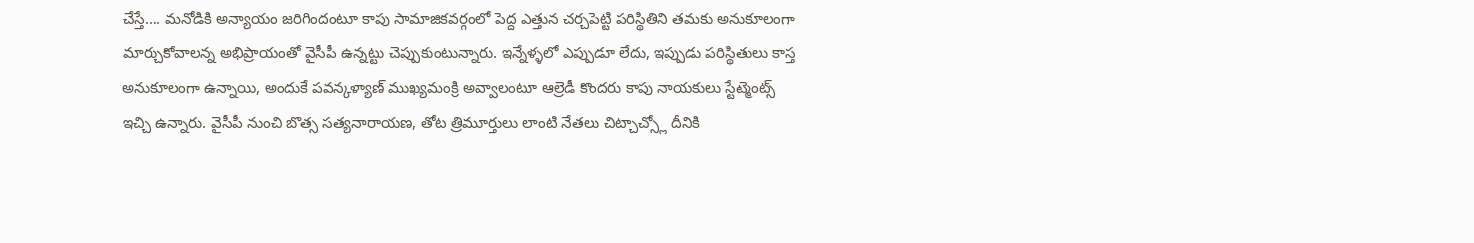చేస్తే…. మనోడికి అన్యాయం జరిగిందంటూ కాపు సామాజికవర్గంలో పెద్ద ఎత్తున చర్చపెట్టి పరిస్థితిని తమకు అనుకూలంగా మార్చుకోవాలన్న అభిప్రాయంతో వైసీపీ ఉన్నట్టు చెప్పుకుంటున్నారు. ఇన్నేళ్ళలో ఎప్పుడూ లేదు, ఇప్పుడు పరిస్థితులు కాస్త అనుకూలంగా ఉన్నాయి, అందుకే పవన్కళ్యాణ్ ముఖ్యమంక్రి అవ్వాలంటూ ఆల్రెడీ కొందరు కాపు నాయకులు స్టేట్మెంట్స్ ఇచ్చి ఉన్నారు. వైసీపీ నుంచి బొత్స సత్యనారాయణ, తోట త్రిమూర్తులు లాంటి నేతలు చిట్చాచ్స్లో దీనికి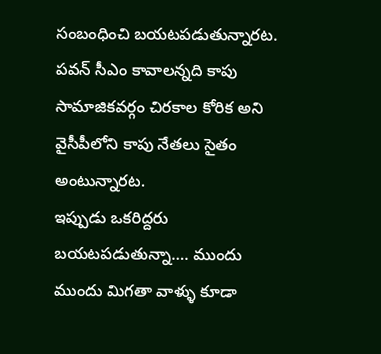సంబంధించి బయటపడుతున్నారట. పవన్ సీఎం కావాలన్నది కాపు సామాజికవర్గం చిరకాల కోరిక అని వైసీపీలోని కాపు నేతలు సైతం అంటున్నారట.
ఇప్పుడు ఒకరిద్దరు బయటపడుతున్నా…. ముందు ముందు మిగతా వాళ్ళు కూడా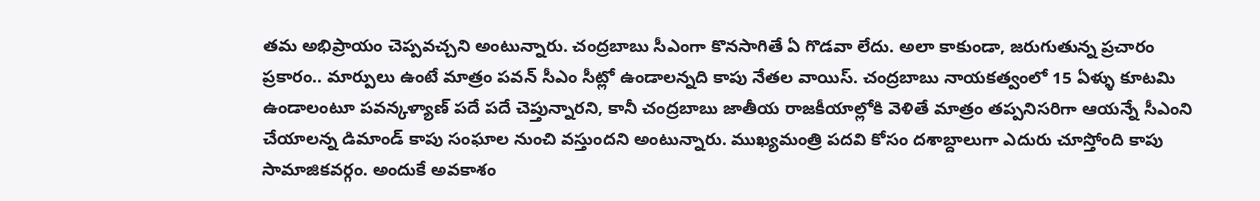తమ అభిప్రాయం చెప్పవచ్చని అంటున్నారు. చంద్రబాబు సీఎంగా కొనసాగితే ఏ గొడవా లేదు. అలా కాకుండా, జరుగుతున్న ప్రచారం ప్రకారం.. మార్పులు ఉంటే మాత్రం పవన్ సీఎం సీట్లో ఉండాలన్నది కాపు నేతల వాయిస్. చంద్రబాబు నాయకత్వంలో 15 ఏళ్ళు కూటమి ఉండాలంటూ పవన్కళ్యాణ్ పదే పదే చెప్తున్నారని, కానీ చంద్రబాబు జాతీయ రాజకీయాల్లోకి వెళితే మాత్రం తప్పనిసరిగా ఆయన్నే సీఎంని చేయాలన్న డిమాండ్ కాపు సంఘాల నుంచి వస్తుందని అంటున్నారు. ముఖ్యమంత్రి పదవి కోసం దశాబ్దాలుగా ఎదురు చూస్తోంది కాపు సామాజికవర్గం. అందుకే అవకాశం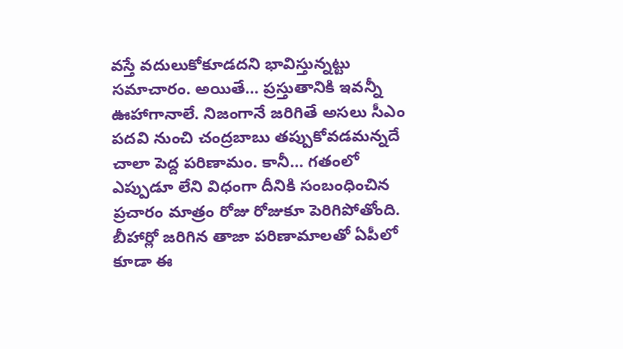వస్తే వదులుకోకూడదని భావిస్తున్నట్టు సమాచారం. అయితే… ప్రస్తుతానికి ఇవన్నీ ఊహాగానాలే. నిజంగానే జరిగితే అసలు సీఎం పదవి నుంచి చంద్రబాబు తప్పుకోవడమన్నదే చాలా పెద్ద పరిణామం. కానీ… గతంలో ఎప్పుడూ లేని విధంగా దీనికి సంబంధించిన ప్రచారం మాత్రం రోజు రోజుకూ పెరిగిపోతోంది. బీహార్లో జరిగిన తాజా పరిణామాలతో ఏపీలో కూడా ఈ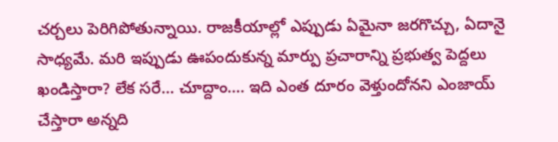చర్చలు పెరిగిపోతున్నాయి. రాజకీయాల్లో ఎప్పుడు ఏమైనా జరగొచ్చు, ఏదానై సాధ్యమే. మరి ఇప్పుడు ఊపందుకున్న మార్పు ప్రచారాన్ని ప్రభుత్వ పెద్దలు ఖండిస్తారా? లేక సరే… చూద్దాం…. ఇది ఎంత దూరం వెళ్తుందోనని ఎంజాయ్ చేస్తారా అన్నది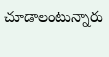చూడాలంటున్నారు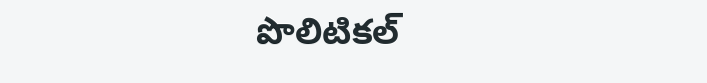పొలిటికల్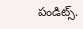పండిట్స్.